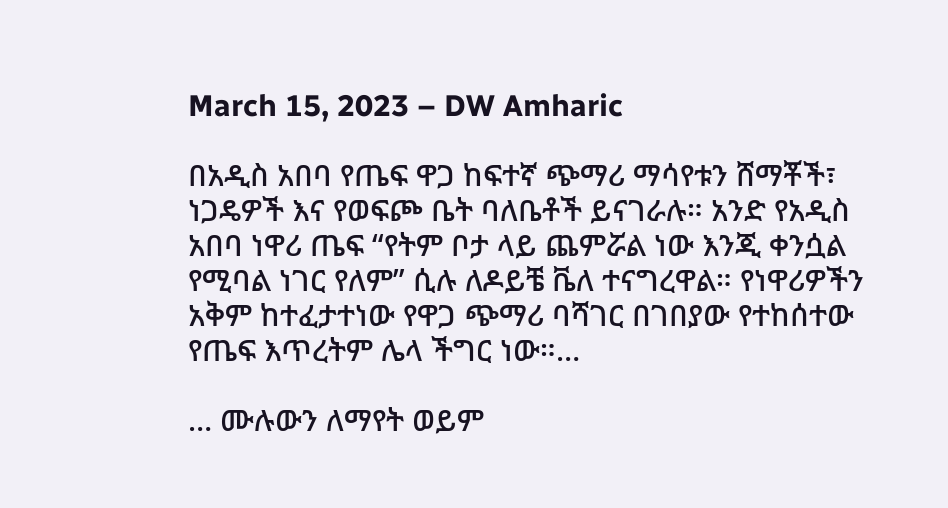March 15, 2023 – DW Amharic

በአዲስ አበባ የጤፍ ዋጋ ከፍተኛ ጭማሪ ማሳየቱን ሸማቾች፣ ነጋዴዎች እና የወፍጮ ቤት ባለቤቶች ይናገራሉ። አንድ የአዲስ አበባ ነዋሪ ጤፍ “የትም ቦታ ላይ ጨምሯል ነው እንጂ ቀንሷል የሚባል ነገር የለም” ሲሉ ለዶይቼ ቬለ ተናግረዋል። የነዋሪዎችን አቅም ከተፈታተነው የዋጋ ጭማሪ ባሻገር በገበያው የተከሰተው የጤፍ እጥረትም ሌላ ችግር ነው።…

… ሙሉውን ለማየት ወይም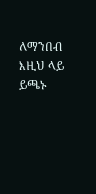ለማንበብ እዚህ ላይ ይጫኑ